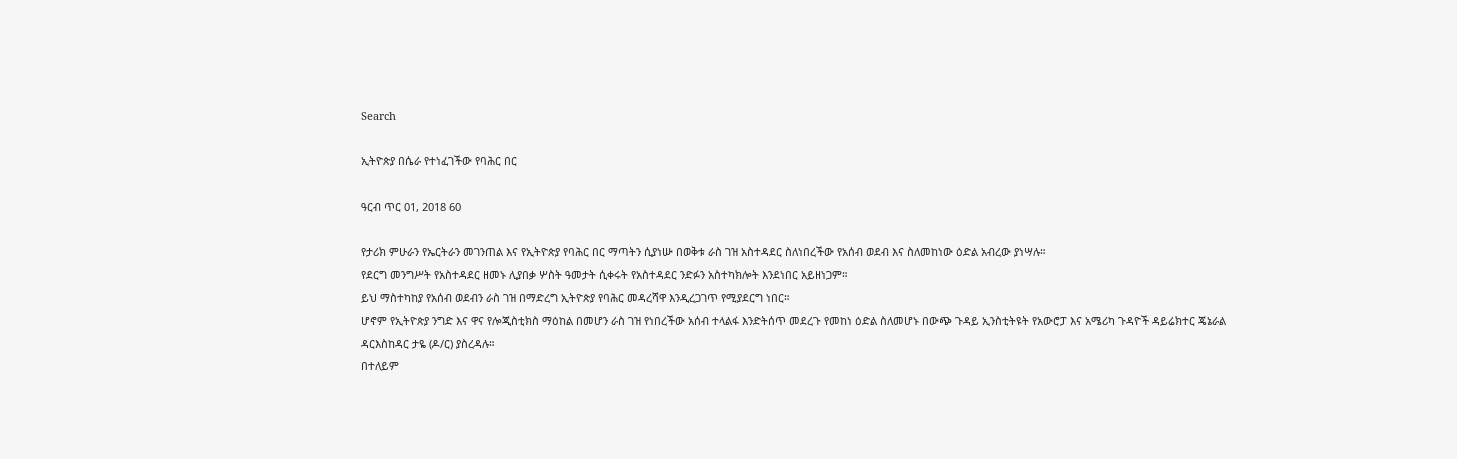Search

ኢትዮጵያ በሴራ የተነፈገችው የባሕር በር

ዓርብ ጥር 01, 2018 60

የታሪክ ምሁራን የኤርትራን መገንጠል እና የኢትዮጵያ የባሕር በር ማጣትን ሲያነሡ በወቅቱ ራስ ገዝ አስተዳደር ስለነበረችው የአሰብ ወደብ እና ስለመከነው ዕድል አብረው ያነሣሉ።
የደርግ መንግሥት የአስተዳደር ዘመኑ ሊያበቃ ሦስት ዓመታት ሲቀሩት የአስተዳደር ንድፉን አስተካክሎት እንደነበር አይዘነጋም።
ይህ ማስተካከያ የአሰብ ወደብን ራስ ገዝ በማድረግ ኢትዮጵያ የባሕር መዳረሻዋ እንዲረጋገጥ የሚያደርግ ነበር።
ሆኖም የኢትዮጵያ ንግድ እና ዋና የሎጂስቲክስ ማዕከል በመሆን ራስ ገዝ የነበረችው አሰብ ተላልፋ እንድትሰጥ መደረጉ የመከነ ዕድል ስለመሆኑ በውጭ ጉዳይ ኢንስቲትዩት የአውሮፓ እና አሜሪካ ጉዳዮች ዳይሬክተር ጄኔራል ዳርእስከዳር ታዬ (ዶ/ር) ያስረዳሉ።
በተለይም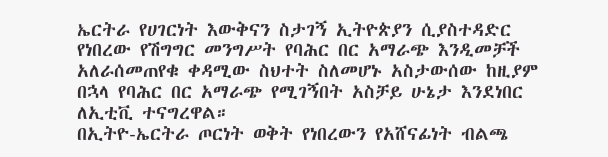ኤርትራ የሀገርነት እውቅናን ስታገኝ ኢትዮጵያን ሲያስተዳድር የነበረው የሽግግር መንግሥት የባሕር በር አማራጭ እንዲመቻች አለራሰመጠየቁ ቀዳሚው ስህተት ስለመሆኑ አስታውሰው ከዚያም በኋላ የባሕር በር አማራጭ የሚገኝበት አስቻይ ሁኔታ እንደነበር ለኢቲቪ ተናግረዋል።
በኢትዮ-ኤርትራ ጦርነት ወቅት የነበረውን የአሸናፊነት ብልጫ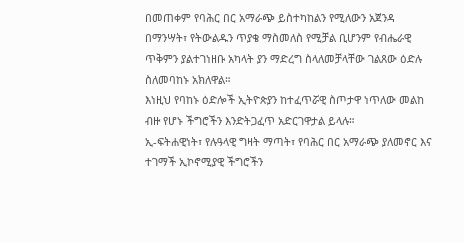በመጠቀም የባሕር በር አማራጭ ይስተካከልን የሚለውን አጀንዳ በማንሣት፣ የትውልዱን ጥያቄ ማስመለስ የሚቻል ቢሆንም የብሔራዊ ጥቅምን ያልተገነዘቡ አካላት ያን ማድረግ ስላለመቻላቸው ገልጸው ዕድሉ ስለመባከኑ አክለዋል።
እነዚህ የባከኑ ዕድሎች ኢትዮጵያን ከተፈጥሯዊ ስጦታዋ ነጥለው መልከ ብዙ የሆኑ ችግሮችን እንድትጋፈጥ አድርገዋታል ይላሉ።
ኢ-ፍትሐዊነት፣ የሉዓላዊ ግዛት ማጣት፣ የባሕር በር አማራጭ ያለመኖር እና ተገማች ኢኮኖሚያዊ ችግሮችን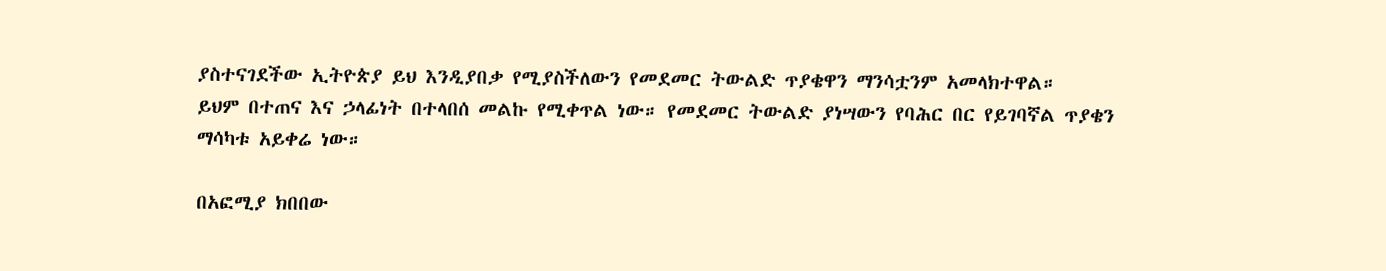ያስተናገደችው ኢትዮጵያ ይህ እንዲያበቃ የሚያስችለውን የመደመር ትውልድ ጥያቄዋን ማንሳቷንም አመላክተዋል።
ይህም በተጠና እና ኃላፊነት በተላበሰ መልኩ የሚቀጥል ነው። የመደመር ትውልድ ያነሣውን የባሕር በር የይገባኛል ጥያቄን ማሳካቱ አይቀሬ ነው።

በአፎሚያ ክበበው